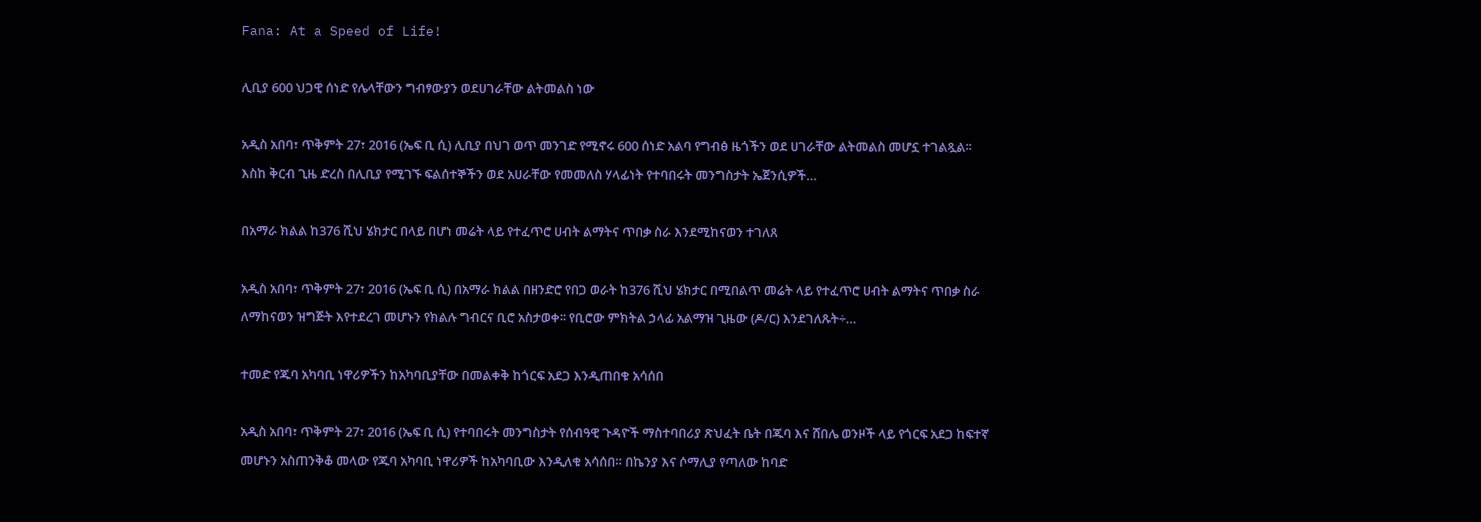Fana: At a Speed of Life!

ሊቢያ 600 ህጋዊ ሰነድ የሌላቸውን ግብፃውያን ወደሀገራቸው ልትመልስ ነው

አዲስ አበባ፣ ጥቅምት 27፣ 2016 (ኤፍ ቢ ሲ) ሊቢያ በህገ ወጥ መንገድ የሚኖሩ 600 ሰነድ አልባ የግብፅ ዜጎችን ወደ ሀገራቸው ልትመልስ መሆኗ ተገልጿል፡፡ እስከ ቅርብ ጊዜ ድረስ በሊቢያ የሚገኙ ፍልሰተኞችን ወደ አሀራቸው የመመለስ ሃላፊነት የተባበሩት መንግስታት ኤጀንሲዎች…

በአማራ ክልል ከ376 ሺህ ሄክታር በላይ በሆነ መሬት ላይ የተፈጥሮ ሀብት ልማትና ጥበቃ ስራ እንደሚከናወን ተገለጸ

አዲስ አበባ፣ ጥቅምት 27፣ 2016 (ኤፍ ቢ ሲ) በአማራ ክልል በዘንድሮ የበጋ ወራት ከ376 ሺህ ሄክታር በሚበልጥ መሬት ላይ የተፈጥሮ ሀብት ልማትና ጥበቃ ስራ ለማከናወን ዝግጅት እየተደረገ መሆኑን የክልሉ ግብርና ቢሮ አስታወቀ፡፡ የቢሮው ምክትል ኃላፊ አልማዝ ጊዜው (ዶ/ር) እንደገለጹት÷…

ተመድ የጁባ አካባቢ ነዋሪዎችን ከአካባቢያቸው በመልቀቅ ከጎርፍ አደጋ እንዲጠበቁ አሳሰበ

አዲስ አበባ፣ ጥቅምት 27፣ 2016 (ኤፍ ቢ ሲ) የተባበሩት መንግስታት የሰብዓዊ ጉዳዮች ማስተባበሪያ ጽህፈት ቤት በጁባ እና ሸበሌ ወንዞች ላይ የጎርፍ አደጋ ከፍተኛ መሆኑን አስጠንቅቆ መላው የጁባ አካባቢ ነዋሪዎች ከአካባቢው እንዲለቁ አሳሰበ። በኬንያ እና ሶማሊያ የጣለው ከባድ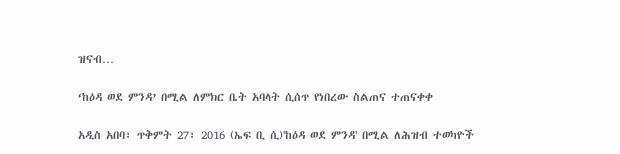ዝናብ…

‘ከዕዳ ወደ ምንዳ’ በሚል ለምክር ቤት አባላት ሲሰጥ የነበረው ስልጠና ተጠናቀቀ

አዲስ አበባ፣ ጥቅምት 27፣ 2016 (ኤፍ ቢ ሲ)'ከዕዳ ወደ ምንዳ' በሚል ለሕዝብ ተወካዮች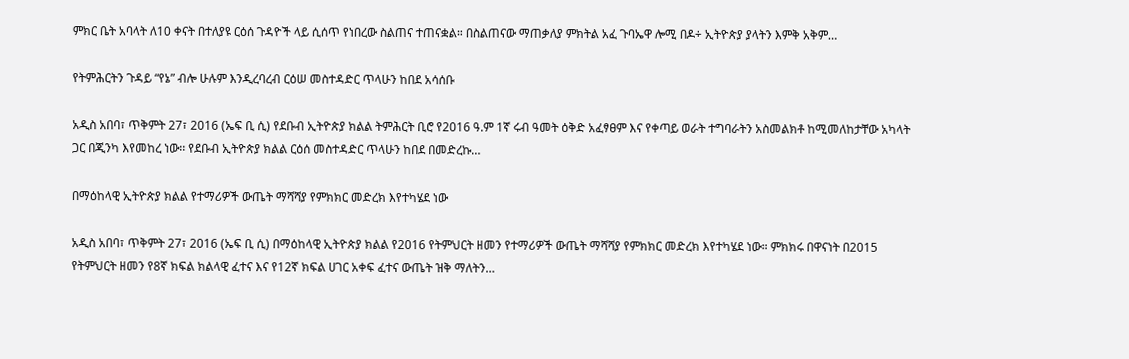ምክር ቤት አባላት ለ10 ቀናት በተለያዩ ርዕሰ ጉዳዮች ላይ ሲሰጥ የነበረው ስልጠና ተጠናቋል። በስልጠናው ማጠቃለያ ምክትል አፈ ጉባኤዋ ሎሚ በዶ÷ ኢትዮጵያ ያላትን እምቅ አቅም…

የትምሕርትን ጉዳይ “የኔ” ብሎ ሁሉም እንዲረባረብ ርዕሠ መስተዳድር ጥላሁን ከበደ አሳሰቡ

አዲስ አበባ፣ ጥቅምት 27፣ 2016 (ኤፍ ቢ ሲ) የደቡብ ኢትዮጵያ ክልል ትምሕርት ቢሮ የ2016 ዓ.ም 1ኛ ሩብ ዓመት ዕቅድ አፈፃፀም እና የቀጣይ ወራት ተግባራትን አስመልክቶ ከሚመለከታቸው አካላት ጋር በጂንካ እየመከረ ነው፡፡ የደቡብ ኢትዮጵያ ክልል ርዕሰ መስተዳድር ጥላሁን ከበደ በመድረኩ…

በማዕከላዊ ኢትዮጵያ ክልል የተማሪዎች ውጤት ማሻሻያ የምክክር መድረክ እየተካሄደ ነው

አዲስ አበባ፣ ጥቅምት 27፣ 2016 (ኤፍ ቢ ሲ) በማዕከላዊ ኢትዮጵያ ክልል የ2016 የትምህርት ዘመን የተማሪዎች ውጤት ማሻሻያ የምክክር መድረክ እየተካሄደ ነው። ምክክሩ በዋናነት በ2015 የትምህርት ዘመን የ8ኛ ክፍል ክልላዊ ፈተና እና የ12ኛ ክፍል ሀገር አቀፍ ፈተና ውጤት ዝቅ ማለትን…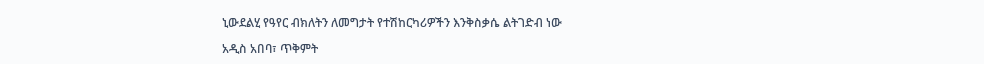ኒውደልሂ የዓየር ብክለትን ለመግታት የተሽከርካሪዎችን እንቅስቃሴ ልትገድብ ነው

አዲስ አበባ፣ ጥቅምት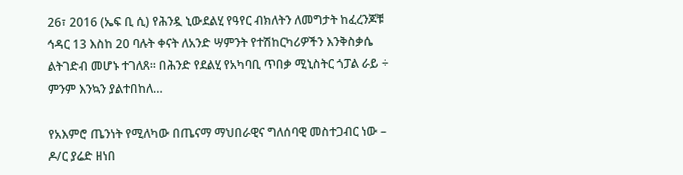26፣ 2016 (ኤፍ ቢ ሲ) የሕንዷ ኒውደልሂ የዓየር ብክለትን ለመግታት ከፈረንጆቹ ኅዳር 13 እስከ 20 ባሉት ቀናት ለአንድ ሣምንት የተሽከርካሪዎችን እንቅስቃሴ ልትገድብ መሆኑ ተገለጸ፡፡ በሕንድ የደልሂ የአካባቢ ጥበቃ ሚኒስትር ጎፓል ራይ ÷ ምንም እንኳን ያልተበከለ…

የአእምሮ ጤንነት የሚለካው በጤናማ ማህበራዊና ግለሰባዊ መስተጋብር ነው – ዶ/ር ያሬድ ዘነበ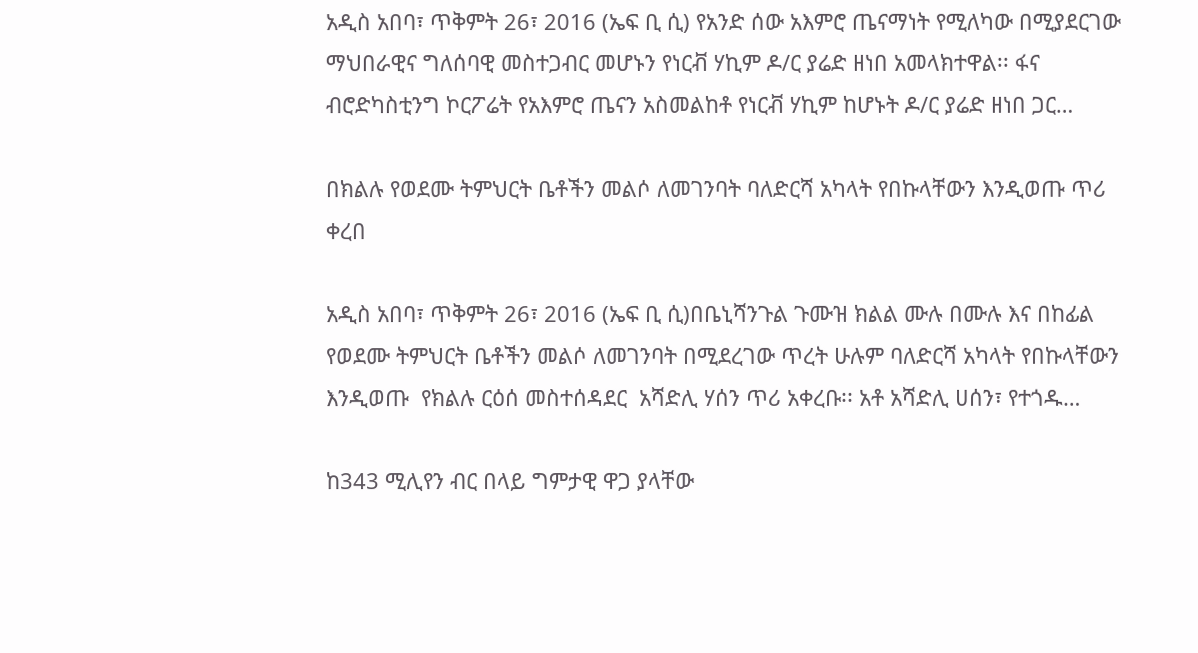አዲስ አበባ፣ ጥቅምት 26፣ 2016 (ኤፍ ቢ ሲ) የአንድ ሰው አእምሮ ጤናማነት የሚለካው በሚያደርገው ማህበራዊና ግለሰባዊ መስተጋብር መሆኑን የነርቭ ሃኪም ዶ/ር ያሬድ ዘነበ አመላክተዋል፡፡ ፋና ብሮድካስቲንግ ኮርፖሬት የአእምሮ ጤናን አስመልከቶ የነርቭ ሃኪም ከሆኑት ዶ/ር ያሬድ ዘነበ ጋር…

በክልሉ የወደሙ ትምህርት ቤቶችን መልሶ ለመገንባት ባለድርሻ አካላት የበኩላቸውን እንዲወጡ ጥሪ ቀረበ

አዲስ አበባ፣ ጥቅምት 26፣ 2016 (ኤፍ ቢ ሲ)በቤኒሻንጉል ጉሙዝ ክልል ሙሉ በሙሉ እና በከፊል የወደሙ ትምህርት ቤቶችን መልሶ ለመገንባት በሚደረገው ጥረት ሁሉም ባለድርሻ አካላት የበኩላቸውን እንዲወጡ  የክልሉ ርዕሰ መስተሰዳደር  አሻድሊ ሃሰን ጥሪ አቀረቡ፡፡ አቶ አሻድሊ ሀሰን፣ የተጎዱ…

ከ343 ሚሊየን ብር በላይ ግምታዊ ዋጋ ያላቸው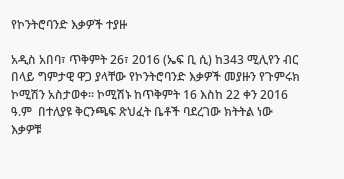የኮንትሮባንድ እቃዎች ተያዙ

አዲስ አበባ፣ ጥቅምት 26፣ 2016 (ኤፍ ቢ ሲ) ከ343 ሚሊየን ብር በላይ ግምታዊ ዋጋ ያላቸው የኮንትሮባንድ እቃዎች መያዙን የጉምሩክ ኮሚሽን አስታወቀ፡፡ ኮሚሽኑ ከጥቅምት 16 እስከ 22 ቀን 2016 ዓ.ም  በተለያዩ ቅርንጫፍ ጽህፈት ቤቶች ባደረገው ክትትል ነው እቃዎቹ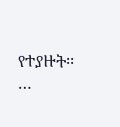የተያዙት፡፡…